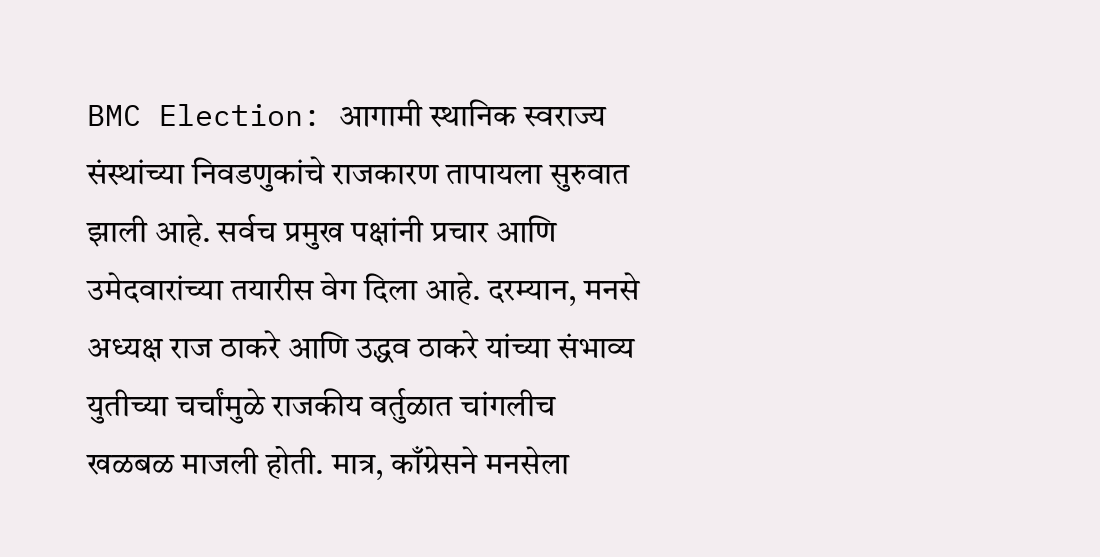BMC Election: आगामी स्थानिक स्वराज्य संस्थांच्या निवडणुकांचे राजकारण तापायला सुरुवात झाली आहे. सर्वच प्रमुख पक्षांनी प्रचार आणि उमेदवारांच्या तयारीस वेग दिला आहे. दरम्यान, मनसे अध्यक्ष राज ठाकरे आणि उद्धव ठाकरे यांच्या संभाव्य युतीच्या चर्चांमुळे राजकीय वर्तुळात चांगलीच खळबळ माजली होती. मात्र, काँग्रेसने मनसेला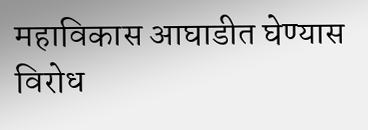महाविकास आघाडीत घेण्यास विरोध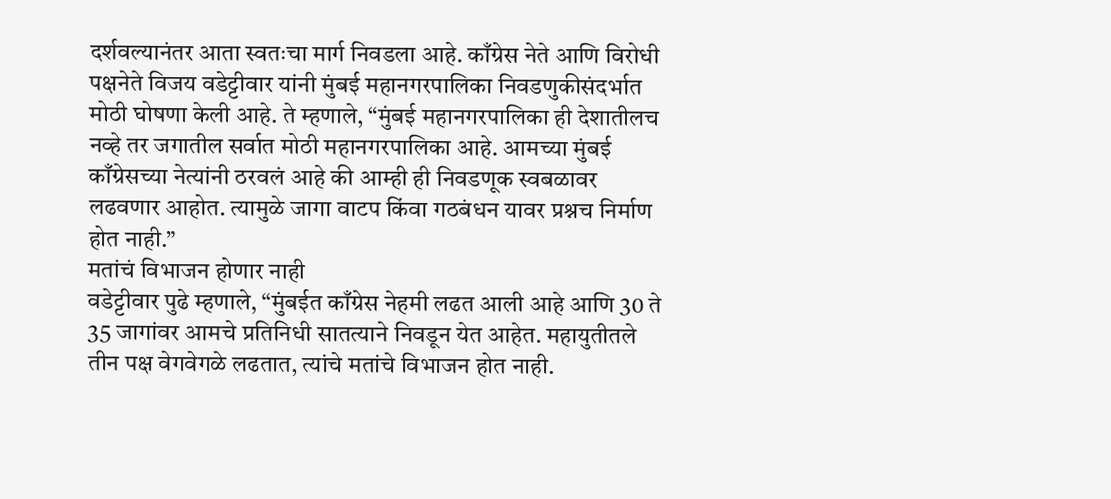दर्शवल्यानंतर आता स्वतःचा मार्ग निवडला आहे. काँग्रेस नेते आणि विरोधी पक्षनेते विजय वडेट्टीवार यांनी मुंबई महानगरपालिका निवडणुकीसंदर्भात मोठी घोषणा केली आहे. ते म्हणाले, “मुंबई महानगरपालिका ही देशातीलच नव्हे तर जगातील सर्वात मोठी महानगरपालिका आहे. आमच्या मुंबई काँग्रेसच्या नेत्यांनी ठरवलं आहे की आम्ही ही निवडणूक स्वबळावर लढवणार आहोत. त्यामुळे जागा वाटप किंवा गठबंधन यावर प्रश्नच निर्माण होत नाही.”
मतांचं विभाजन होणार नाही
वडेट्टीवार पुढे म्हणाले, “मुंबईत काँग्रेस नेहमी लढत आली आहे आणि 30 ते 35 जागांवर आमचे प्रतिनिधी सातत्याने निवडून येत आहेत. महायुतीतले तीन पक्ष वेगवेगळे लढतात, त्यांचे मतांचे विभाजन होत नाही.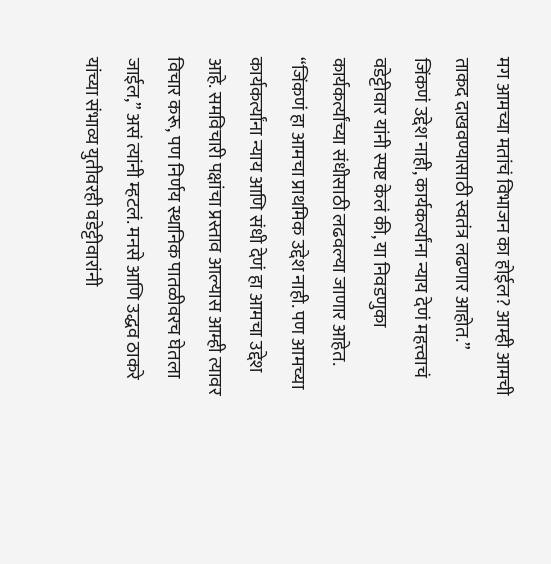मग आमच्या मतांचं विभाजन का होईल? आम्ही आमची ताकद दाखवण्यासाठी स्वतंत्र लढणार आहोत.”
जिंकणं उद्देश नाही, कार्यकर्त्यांना न्याय देणं महत्त्वाचं
वडेट्टीवार यांनी स्पष्ट केलं की, या निवडणुका कार्यकर्त्यांच्या संधीसाठी लढवल्या जाणार आहेत. “जिंकणं हा आमचा प्राथमिक उद्देश नाही. पण आमच्या कार्यकर्त्यांना न्याय आणि संधी देणं हा आमचा उद्देश आहे. समविचारी पक्षांचा प्रस्ताव आल्यास आम्ही त्यावर विचार करू, पण निर्णय स्थानिक पातळीवरच घेतला जाईल,” असं त्यांनी म्हटलं. मनसे आणि उद्धव ठाकरे यांच्या संभाव्य युतीवरही वडेट्टीवारांनी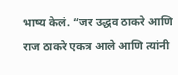भाष्य केलं. “जर उद्धव ठाकरे आणि राज ठाकरे एकत्र आले आणि त्यांनी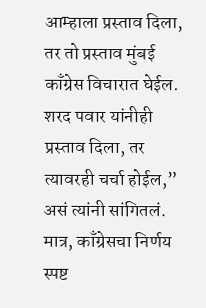आम्हाला प्रस्ताव दिला, तर तो प्रस्ताव मुंबई काँग्रेस विचारात घेईल. शरद पवार यांनीही प्रस्ताव दिला, तर त्यावरही चर्चा होईल,” असं त्यांनी सांगितलं. मात्र, काँग्रेसचा निर्णय स्पष्ट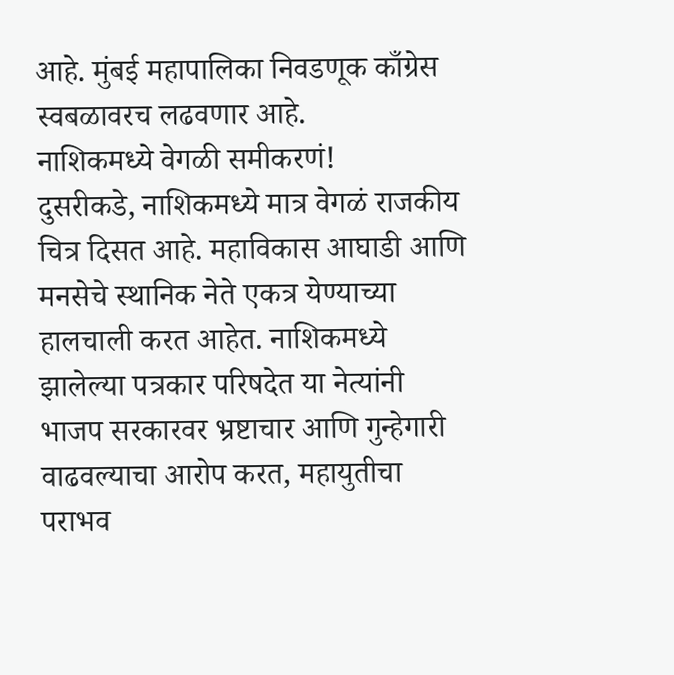आहे. मुंबई महापालिका निवडणूक काँग्रेस स्वबळावरच लढवणार आहे.
नाशिकमध्ये वेगळी समीकरणं!
दुसरीकडे, नाशिकमध्ये मात्र वेगळं राजकीय चित्र दिसत आहे. महाविकास आघाडी आणि मनसेचे स्थानिक नेते एकत्र येण्याच्या हालचाली करत आहेत. नाशिकमध्ये झालेल्या पत्रकार परिषदेत या नेत्यांनी भाजप सरकारवर भ्रष्टाचार आणि गुन्हेगारी वाढवल्याचा आरोप करत, महायुतीचा पराभव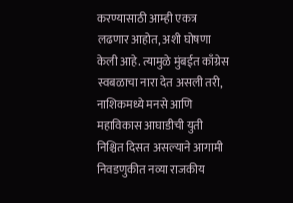करण्यासाठी आम्ही एकत्र लढणार आहोत, अशी घोषणा केली आहे. त्यामुळे मुंबईत काँग्रेस स्वबळाचा नारा देत असली तरी, नाशिकमध्ये मनसे आणि महाविकास आघाडीची युती निश्चित दिसत असल्याने आगामी निवडणुकीत नव्या राजकीय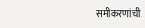समीकरणांची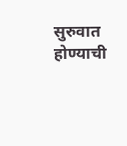सुरुवात होण्याची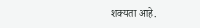शक्यता आहे.